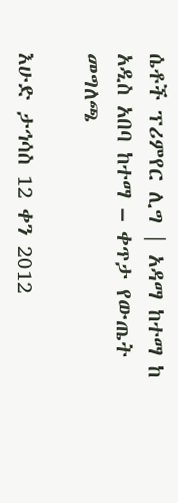ሴቶች ፕሪምየር ሊግ | አዳማ ከተማ ከ አዲስ አበባ ከተማ – ቀጥታ የውጤት መግለጫ

እሁድ ታኅሳስ 12 ቀን 2012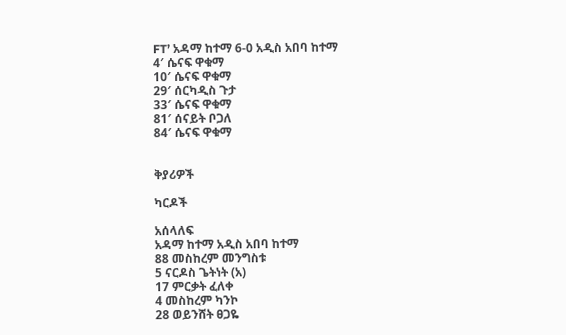FT’ አዳማ ከተማ 6-0 አዲስ አበባ ከተማ
4′ ሴናፍ ዋቁማ
10′ ሴናፍ ዋቁማ
29′ ሰርካዲስ ጉታ
33′ ሴናፍ ዋቁማ
81′ ሰናይት ቦጋለ
84′ ሴናፍ ዋቁማ


ቅያሪዎች

ካርዶች

አሰላለፍ
አዳማ ከተማ አዲስ አበባ ከተማ
88 መስከረም መንግስቱ
5 ናርዶስ ጌትነት (አ)
17 ምርቃት ፈለቀ
4 መስከረም ካንኮ
28 ወይንሸት ፀጋዬ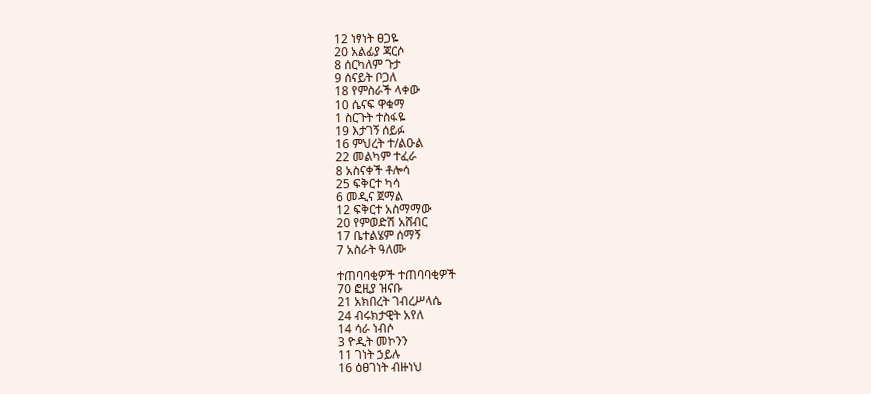12 ነፃነት ፀጋዬ
20 አልፊያ ጃርሶ
8 ሰርካለም ጉታ
9 ሰናይት ቦጋለ
18 የምስራች ላቀው
10 ሴናፍ ዋቁማ
1 ስርጉት ተስፋዬ
19 እታገኝ ሰይፉ
16 ምህረት ተ/ልዑል
22 መልካም ተፈራ
8 አስናቀች ቶሎሳ
25 ፍቅርተ ካሳ
6 መዲና ጀማል
12 ፍቅርተ አስማማው
20 የምወድሽ አሸብር
17 ቤተልሄም ሰማኝ
7 አስራት ዓለሙ

ተጠባባቂዎች ተጠባባቂዎች
70 ፎዚያ ዝናቡ
21 አክበረት ገብረሥላሴ
24 ብሩክታዊት አየለ
14 ሳራ ነብሶ
3 ዮዲት መኮንን
11 ገነት ኃይሉ
16 ዕፀገነት ብዙነህ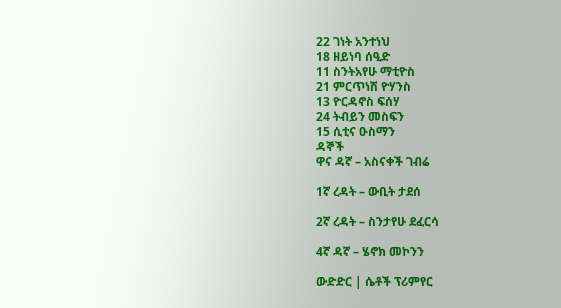22 ገነት አንተነህ
18 ዘይነባ ሰዒድ
11 ስንትአየሁ ማቲዮስ
21 ምርጥነሽ ዮሃንስ
13 ዮርዳኖስ ፍሰሃ
24 ትብይን መስፍን
15 ሲቲና ዑስማን
ዳኞች
ዋና ዳኛ – አስናቀች ገብሬ

1ኛ ረዳት – ውቢት ታደሰ

2ኛ ረዳት – ስንታየሁ ደፈርሳ

4ኛ ዳኛ – ሄኖክ መኮንን

ውድድር | ሴቶች ፕሪምየር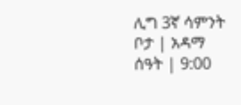ሊግ 3ኛ ሳምንት
ቦታ | አዳማ
ሰዓት | 9:00